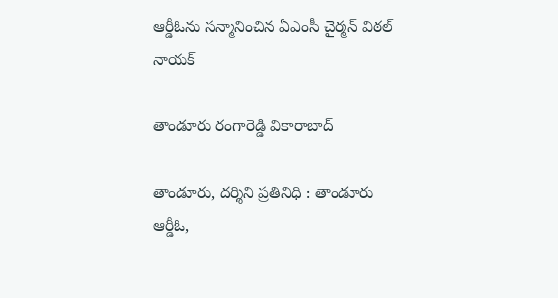ఆర్డీఓను స‌న్మానించిన ఏఎంసీ చైర్మ‌న్ విఠల్ నాయ‌క్‌

తాండూరు రంగారెడ్డి వికారాబాద్

తాండూరు, ద‌ర్శిని ప్ర‌తినిధి : తాండూరు ఆర్డీఓ,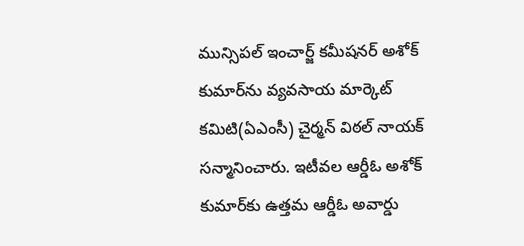మున్సిప‌ల్ ఇంచార్జ్ క‌మీష‌న‌ర్ అశోక్ కుమార్‌ను వ్య‌వ‌సాయ మార్కెట్ క‌మిటి(ఏఎంసీ) చైర్మ‌న్ విఠ‌ల్ నాయ‌క్ స‌న్మానించారు. ఇటీవ‌ల‌ ఆర్డీఓ అశోక్ కుమార్‌కు ఉత్త‌మ ఆర్డీఓ అవార్డు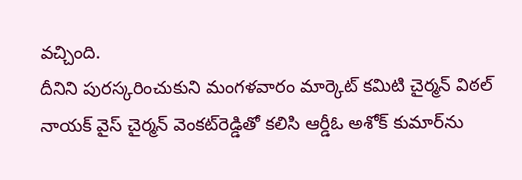వ‌చ్చింది.
దీనిని పుర‌స్క‌రించుకుని మంగ‌ళ‌వారం మార్కెట్ క‌మిటి చైర్మ‌న్ విఠ‌ల్ నాయ‌క్ వైస్ చైర్మ‌న్ వెంక‌ట్‌రెడ్డితో క‌లిసి ఆర్డీఓ అశోక్ కుమార్‌ను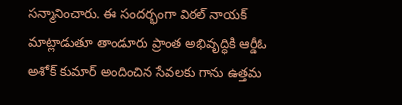స‌న్మానించారు. ఈ సంద‌ర్భంగా విఠ‌ల్ నాయ‌క్ మాట్లాడుతూ తాండూరు ప్రాంత అభివృద్ధికి ఆర్డీఓ అశోక్ కుమార్ అందించిన సేవ‌ల‌కు గాను ఉత్త‌మ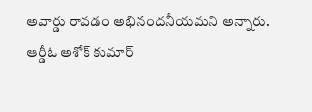అవార్డు రావ‌డం అభినంద‌నీయ‌మ‌ని అన్నారు. ఆర్డీఓ అశోక్ కుమార్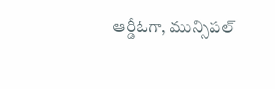ఆర్డీఓగా, మున్సిప‌ల్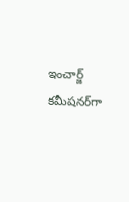ఇంచార్జ్ క‌మీష‌న‌ర్‌గా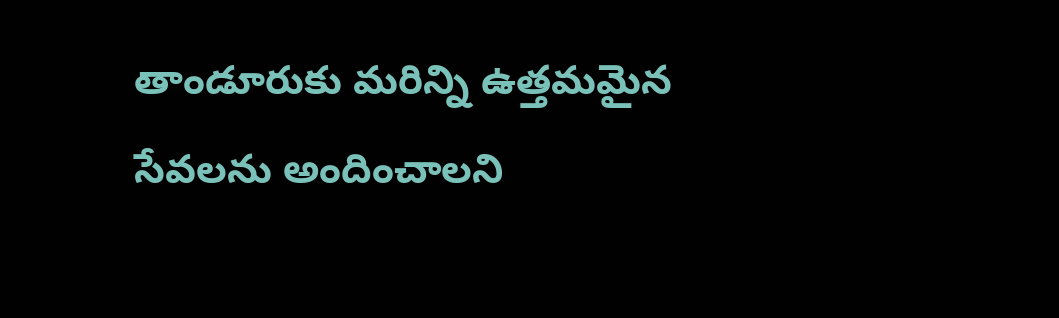తాండూరుకు మ‌రిన్ని ఉత్తమ‌మైన‌ సేవ‌ల‌ను అందించాల‌ని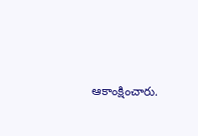ఆకాంక్షించారు.